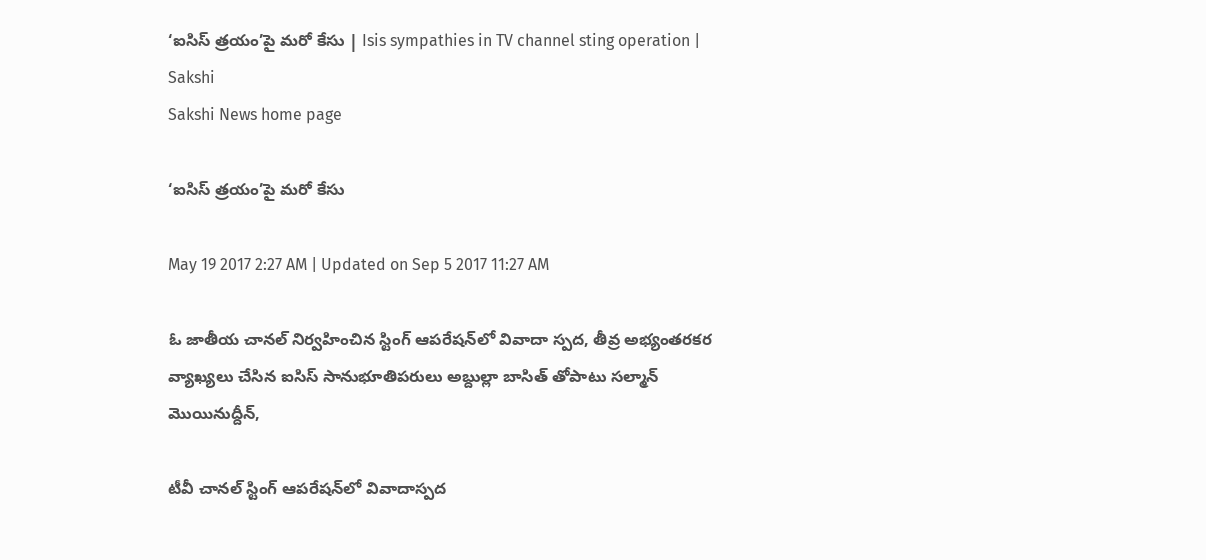‘ఐసిస్‌ త్రయం’పై మరో కేసు | Isis sympathies in TV channel sting operation | Sakshi
Sakshi News home page

‘ఐసిస్‌ త్రయం’పై మరో కేసు

May 19 2017 2:27 AM | Updated on Sep 5 2017 11:27 AM

ఓ జాతీయ చానల్‌ నిర్వహించిన స్టింగ్‌ ఆపరేషన్‌లో వివాదా స్పద, తీవ్ర అభ్యంతరకర వ్యాఖ్యలు చేసిన ఐసిస్‌ సానుభూతిపరులు అబ్దుల్లా బాసిత్‌ తోపాటు సల్మాన్‌ మొయినుద్దీన్,

టీవీ చానల్‌ స్టింగ్‌ ఆపరేషన్‌లో వివాదాస్పద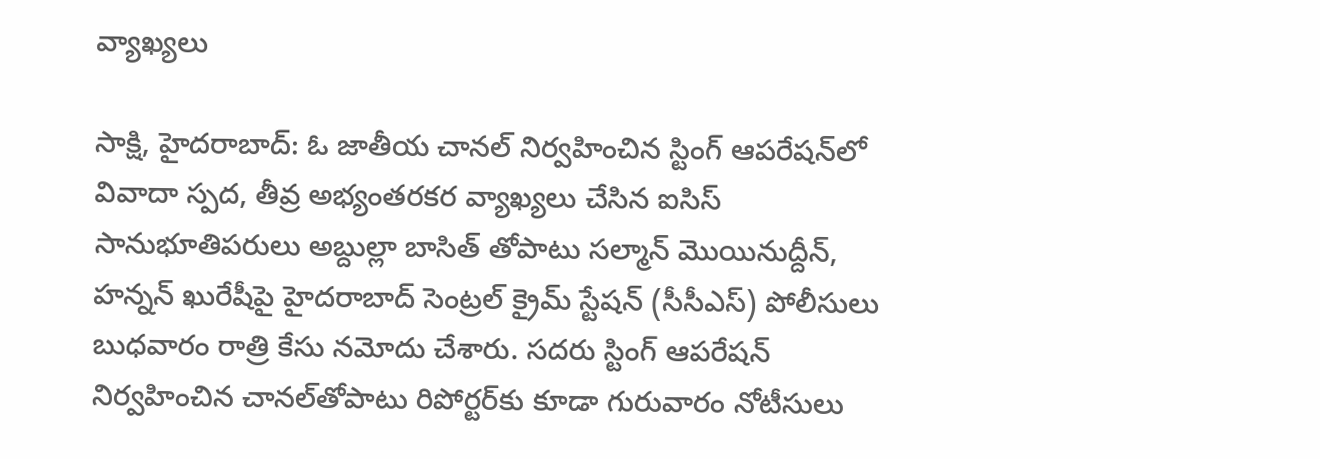వ్యాఖ్యలు

సాక్షి, హైదరాబాద్‌: ఓ జాతీయ చానల్‌ నిర్వహించిన స్టింగ్‌ ఆపరేషన్‌లో వివాదా స్పద, తీవ్ర అభ్యంతరకర వ్యాఖ్యలు చేసిన ఐసిస్‌ సానుభూతిపరులు అబ్దుల్లా బాసిత్‌ తోపాటు సల్మాన్‌ మొయినుద్దీన్, హన్నన్‌ ఖురేషీపై హైదరాబాద్‌ సెంట్రల్‌ క్రైమ్‌ స్టేషన్‌ (సీసీఎస్‌) పోలీసులు బుధవారం రాత్రి కేసు నమోదు చేశారు. సదరు స్టింగ్‌ ఆపరేషన్‌ నిర్వహించిన చానల్‌తోపాటు రిపోర్టర్‌కు కూడా గురువారం నోటీసులు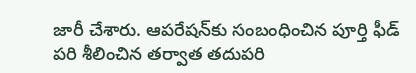జారీ చేశారు. ఆపరేషన్‌కు సంబంధించిన పూర్తి ఫీడ్‌ పరి శీలించిన తర్వాత తదుపరి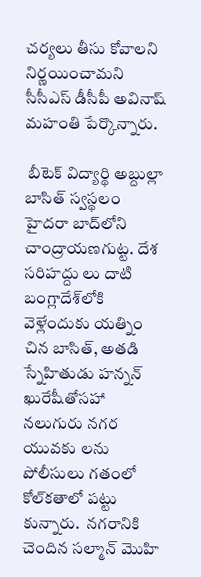చర్యలు తీసు కోవాలని నిర్ణయించామని సీసీఎస్‌ డీసీపీ అవినాష్‌ మహంతి పేర్కొన్నారు.

 బీటెక్‌ విద్యార్థి అబ్దుల్లా బాసిత్‌ స్వస్థలం హైదరా బాద్‌లోని చాంద్రాయణగుట్ట. దేశ సరిహద్దు లు దాటి బంగ్లాదేశ్‌లోకి వెళ్లేందుకు యత్నిం చిన బాసిత్, అతడి స్నేహితుడు హన్నన్‌ ఖురేషీతోసహా నలుగురు నగర యువకు లను పోలీసులు గతంలో కోల్‌కతాలో పట్టు కున్నారు.  నగరానికి చెందిన సల్మాన్‌ మొహి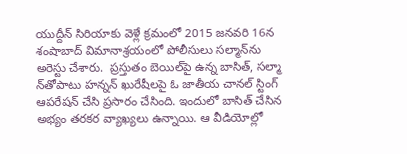యుద్దీన్‌ సిరియాకు వెళ్లే క్రమంలో 2015 జనవరి 16న శంషాబాద్‌ విమానాశ్రయంలో పోలీసులు సల్మాన్‌ను అరెస్టు చేశారు.  ప్రస్తుతం బెయిల్‌పై ఉన్న బాసిత్, సల్మా న్‌తోపాటు హన్నన్‌ ఖురేషీలపై ఓ జాతీయ చానల్‌ స్టింగ్‌ ఆపరేషన్‌ చేసి ప్రసారం చేసింది. ఇందులో బాసిత్‌ చేసిన  అభ్యం తరకర వ్యాఖ్యలు ఉన్నాయి. ఆ వీడియోల్లో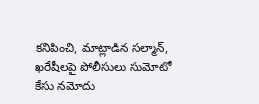కనిపించి, మాట్లాడిన సల్మాన్, ఖరేషీలపై పోలీసులు సుమోటో కేసు నమోదు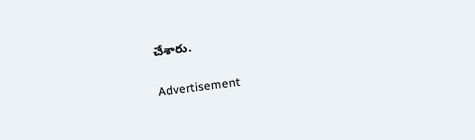చేశారు.

Advertisement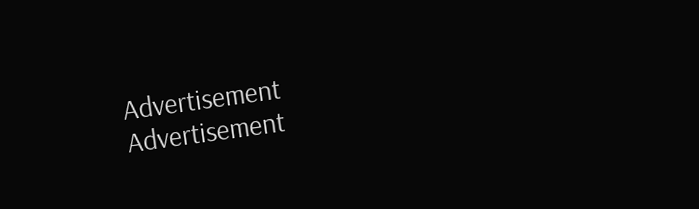Advertisement
Advertisement